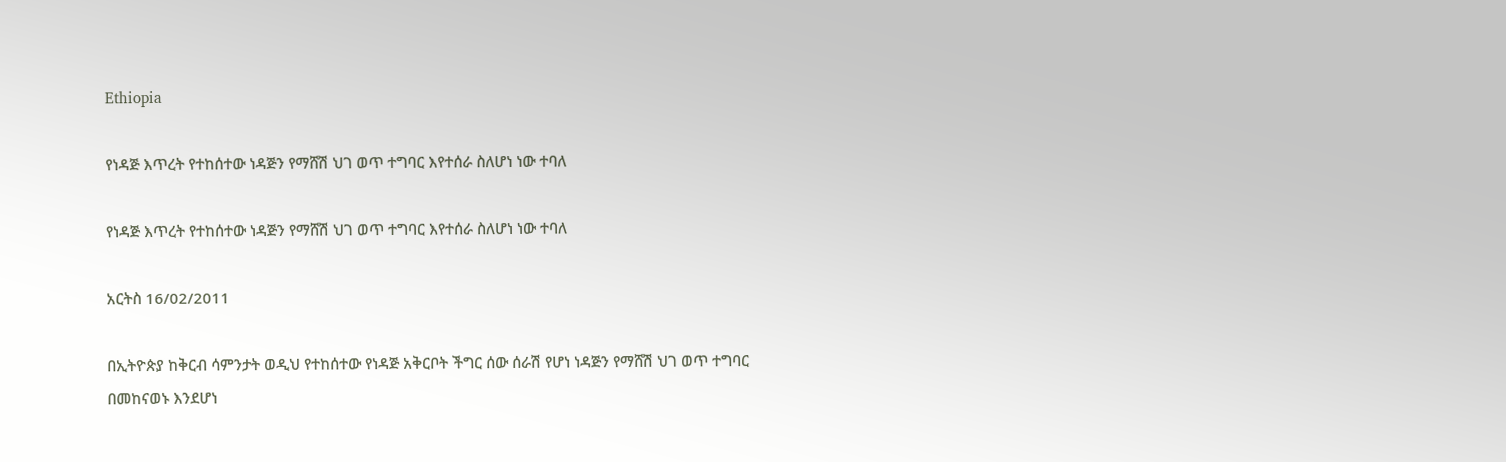Ethiopia

የነዳጅ እጥረት የተከሰተው ነዳጅን የማሸሽ ህገ ወጥ ተግባር እየተሰራ ስለሆነ ነው ተባለ

የነዳጅ እጥረት የተከሰተው ነዳጅን የማሸሽ ህገ ወጥ ተግባር እየተሰራ ስለሆነ ነው ተባለ

አርትስ 16/02/2011

በኢትዮጵያ ከቅርብ ሳምንታት ወዲህ የተከሰተው የነዳጅ አቅርቦት ችግር ሰው ሰራሽ የሆነ ነዳጅን የማሸሽ ህገ ወጥ ተግባር በመከናወኑ እንደሆነ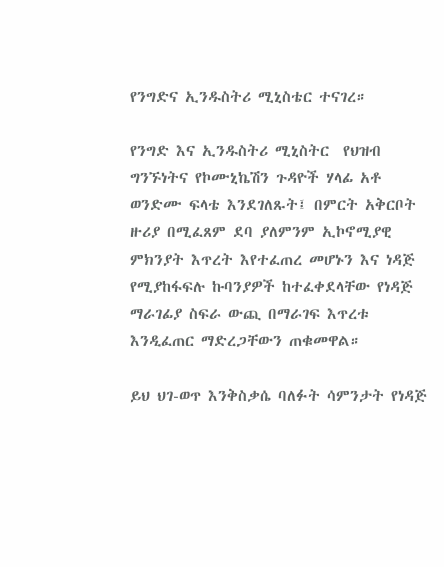የንግድና ኢንዱስትሪ ሚኒስቴር ተናገረ።

የንግድ እና ኢንዱስትሪ ሚኒስትር  የህዝብ ግንኙነትና የኮሙኒኬሽን ጉዳዮች ሃላፊ አቶ ወንድሙ ፍላቴ እንደገለጹት፤ በምርት አቅርቦት ዙሪያ በሚፈጸም ደባ ያለምንም ኢኮኖሚያዊ ምክንያት እጥረት እየተፈጠረ መሆኑን እና ነዳጅ የሚያከፋፍሉ ኩባንያዎች ከተፈቀደላቸው የነዳጅ ማራገፊያ ስፍራ ውጪ በማራገፍ እጥረቱ እንዲፈጠር ማድረጋቸውን ጠቁመዋል።

ይህ ህገ-ወጥ እንቅስቃሴ ባለፉት ሳምንታት የነዳጅ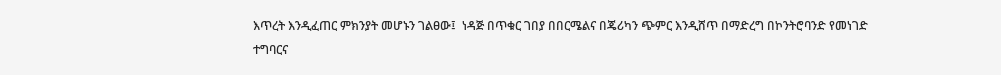እጥረት እንዲፈጠር ምክንያት መሆኑን ገልፀው፤  ነዳጅ በጥቁር ገበያ በበርሜልና በጄሪካን ጭምር እንዲሸጥ በማድረግ በኮንትሮባንድ የመነገድ ተግባርና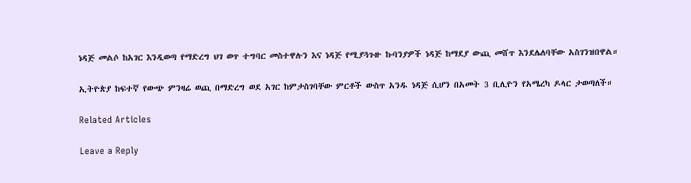ነዳጅ መልሶ ከአገር እንዲወጣ የማድረግ ህገ ወጥ ተግባር መስተዋሉን እና ነዳጅ የሚያጓጉዙ ኩባንያዎች ነዳጅ ከማደያ ውጪ መሸጥ እንደሌለባቸው አስገንዝበዋል።

ኢትዮጵያ ከፍተኛ የውጭ ምንዛሬ ወጪ በማድረግ ወደ አገር ከምታስገባቸው ምርቶች ውስጥ አንዱ ነዳጅ ሲሆን በአመት 3 ቢሊዮን የአሜረካ ዶላር ታወጣለች።

Related Articles

Leave a Reply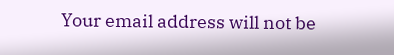Your email address will not be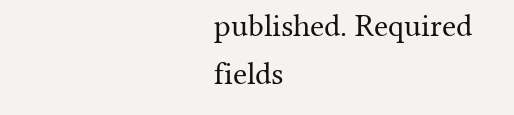published. Required fields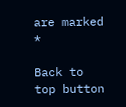are marked *

Back to top button